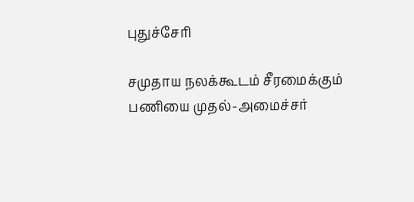புதுச்சேரி

சமுதாய நலக்கூடம் சீரமைக்கும் பணியை முதல்-அமைச்சர்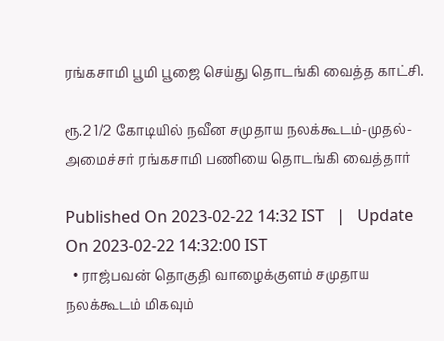ரங்கசாமி பூமி பூஜை செய்து தொடங்கி வைத்த காட்சி.

ரூ.2 1/2 கோடியில் நவீன சமுதாய நலக்கூடம்-முதல்-அமைச்சர் ரங்கசாமி பணியை தொடங்கி வைத்தார்

Published On 2023-02-22 14:32 IST   |   Update On 2023-02-22 14:32:00 IST
  • ராஜ்பவன் தொகுதி வாழைக்குளம் சமுதாய நலக்கூடம் மிகவும்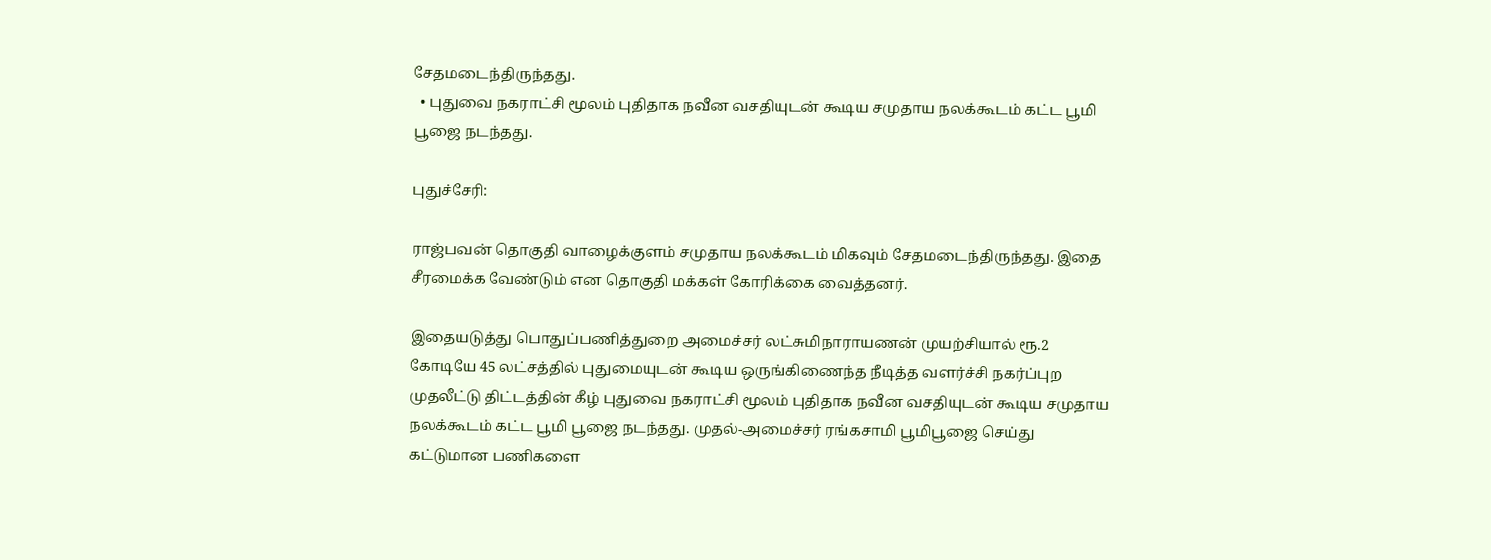சேதமடைந்திருந்தது.
  • புதுவை நகராட்சி மூலம் புதிதாக நவீன வசதியுடன் கூடிய சமுதாய நலக்கூடம் கட்ட பூமி பூஜை நடந்தது.

புதுச்சேரி:

ராஜ்பவன் தொகுதி வாழைக்குளம் சமுதாய நலக்கூடம் மிகவும் சேதமடைந்திருந்தது. இதை சீரமைக்க வேண்டும் என தொகுதி மக்கள் கோரிக்கை வைத்தனர்.

இதையடுத்து பொதுப்பணித்துறை அமைச்சர் லட்சுமிநாராயணன் முயற்சியால் ரூ.2 கோடியே 45 லட்சத்தில் புதுமையுடன் கூடிய ஒருங்கிணைந்த நீடித்த வளர்ச்சி நகர்ப்புற முதலீட்டு திட்டத்தின் கீழ் புதுவை நகராட்சி மூலம் புதிதாக நவீன வசதியுடன் கூடிய சமுதாய நலக்கூடம் கட்ட பூமி பூஜை நடந்தது. முதல்-அமைச்சர் ரங்கசாமி பூமிபூஜை செய்து கட்டுமான பணிகளை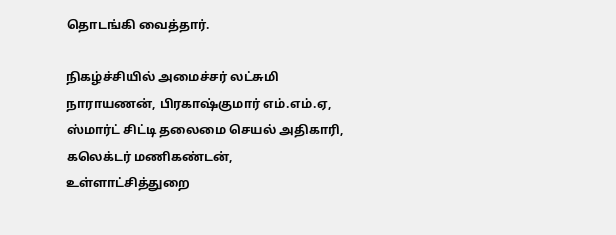தொடங்கி வைத்தார்.

நிகழ்ச்சியில் அமைச்சர் லட்சுமி நாராயணன், பிரகாஷ்குமார் எம்.எம்.ஏ, ஸ்மார்ட் சிட்டி தலைமை செயல் அதிகாரி, கலெக்டர் மணிகண்டன், உள்ளாட்சித்துறை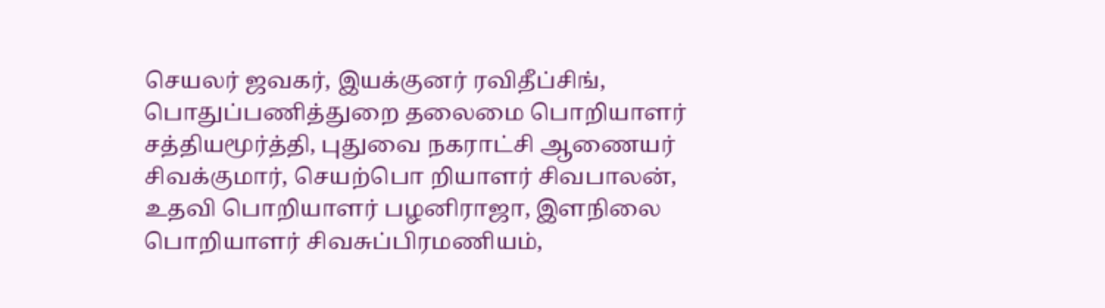செயலர் ஜவகர், இயக்குனர் ரவிதீப்சிங், பொதுப்பணித்துறை தலைமை பொறியாளர் சத்தியமூர்த்தி, புதுவை நகராட்சி ஆணையர் சிவக்குமார், செயற்பொ றியாளர் சிவபாலன், உதவி பொறியாளர் பழனிராஜா, இளநிலை பொறியாளர் சிவசுப்பிரமணியம்,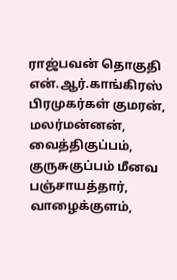ராஜ்பவன் தொகுதி என்.ஆர்.காங்கிரஸ் பிரமுகர்கள் குமரன், மலர்மன்னன், வைத்திகுப்பம், குருசுகுப்பம் மீனவ பஞ்சாயத்தார், வாழைக்குளம்,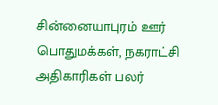சின்னையாபுரம் ஊர் பொதுமக்கள், நகராட்சி அதிகாரிகள் பலர்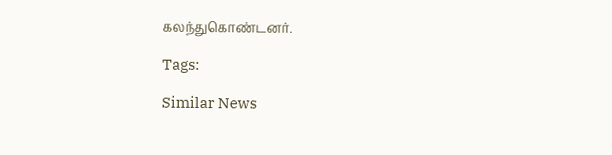கலந்துகொண்டனர்.

Tags:

Similar News